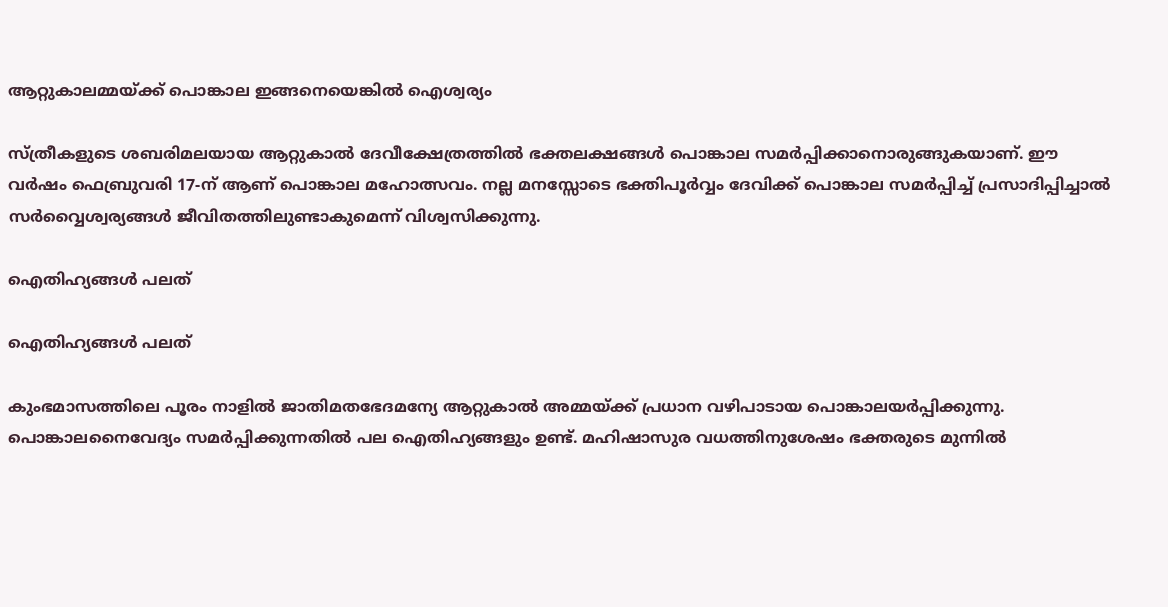ആറ്റുകാലമ്മയ്ക്ക് പൊങ്കാല ഇങ്ങനെയെങ്കില്‍ ഐശ്വര്യം

സ്ത്രീകളുടെ ശബരിമലയായ ആറ്റുകാല്‍ ദേവീക്ഷേത്രത്തില്‍ ഭക്തലക്ഷങ്ങള്‍ പൊങ്കാല സമര്‍പ്പിക്കാനൊരുങ്ങുകയാണ്. ഈ വര്‍ഷം ഫെബ്രുവരി 17-ന്‌ ആണ് പൊങ്കാല മഹോത്സവം. നല്ല മനസ്സോടെ ഭക്തിപൂര്‍വ്വം ദേവിക്ക് പൊങ്കാല സമര്‍പ്പിച്ച് പ്രസാദിപ്പിച്ചാല്‍ സര്‍വ്വൈശ്വര്യങ്ങള്‍ ജീവിതത്തിലുണ്ടാകുമെന്ന് വിശ്വസിക്കുന്നു.

ഐതിഹ്യങ്ങള്‍ പലത്

ഐതിഹ്യങ്ങള്‍ പലത്

കുംഭമാസത്തിലെ പൂരം നാളില്‍ ജാതിമതഭേദമന്യേ ആറ്റുകാല്‍ അമ്മയ്ക്ക് പ്രധാന വഴിപാടായ പൊങ്കാലയര്‍പ്പിക്കുന്നു. പൊങ്കാലനൈവേദ്യം സമര്‍പ്പിക്കുന്നതില്‍ പല ഐതിഹ്യങ്ങളും ഉണ്ട്. മഹിഷാസുര വധത്തിനുശേഷം ഭക്തരുടെ മുന്നില്‍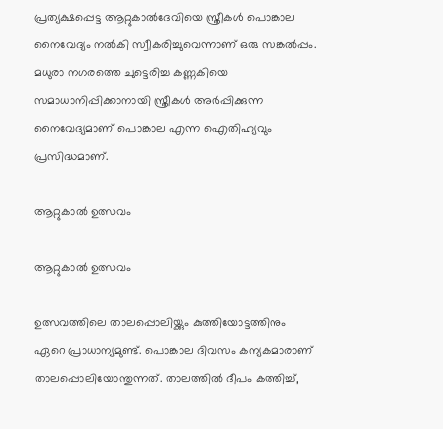പ്രത്യക്ഷപ്പെട്ട ആറ്റുകാല്‍ദേവിയെ സ്ത്രീകള്‍ പൊങ്കാല നൈവേദ്യം നല്‍കി സ്വീകരിച്ചുവെന്നാണ് ഒരു സങ്കല്‍പ്പം. മധുരാ നഗരത്തെ ചുട്ടെരിച്ച കണ്ണകിയെ സമാധാനിപ്പിക്കാനായി സ്ത്രീകള്‍ അര്‍പ്പിക്കുന്ന നൈവേദ്യമാണ് പൊങ്കാല എന്ന ഐതിഹ്യവും പ്രസിദ്ധമാണ്.

ആറ്റുകാല്‍ ഉത്സവം

ആറ്റുകാല്‍ ഉത്സവം

ഉത്സവത്തിലെ താലപ്പൊലിയ്ക്കും കുത്തിയോട്ടത്തിനും ഏറെ പ്രാധാന്യമുണ്ട്. പൊങ്കാല ദിവസം കന്യകമാരാണ് താലപ്പൊലിയോന്തുന്നത്. താലത്തില്‍ ദീപം കത്തിച്ച്,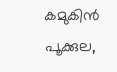കമുകിന്‍ പൂക്കുല,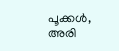പൂക്കള്‍, അരി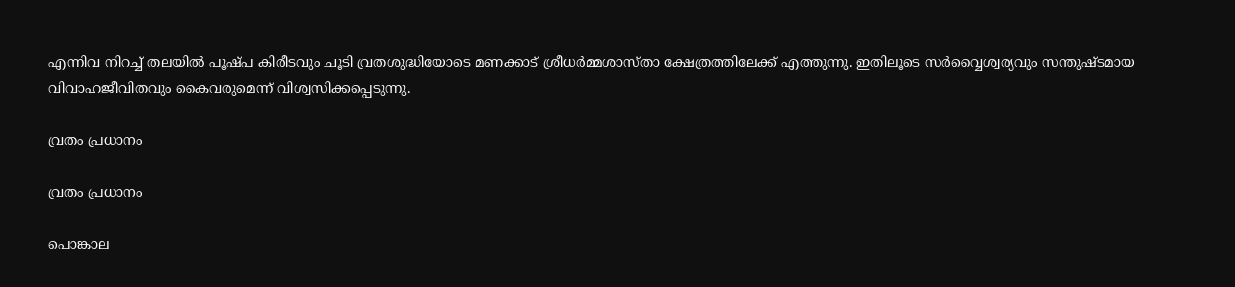എന്നിവ നിറച്ച് തലയില്‍ പൂഷ്പ കിരീടവും ചൂടി വ്രതശുദ്ധിയോടെ മണക്കാട് ശ്രീധര്‍മ്മശാസ്താ ക്ഷേത്രത്തിലേക്ക് എത്തുന്നു. ഇതിലൂടെ സര്‍വ്വൈശ്വര്യവും സന്തുഷ്ടമായ വിവാഹജീവിതവും കൈവരുമെന്ന് വിശ്വസിക്കപ്പെടുന്നു.

വ്രതം പ്രധാനം

വ്രതം പ്രധാനം

പൊങ്കാല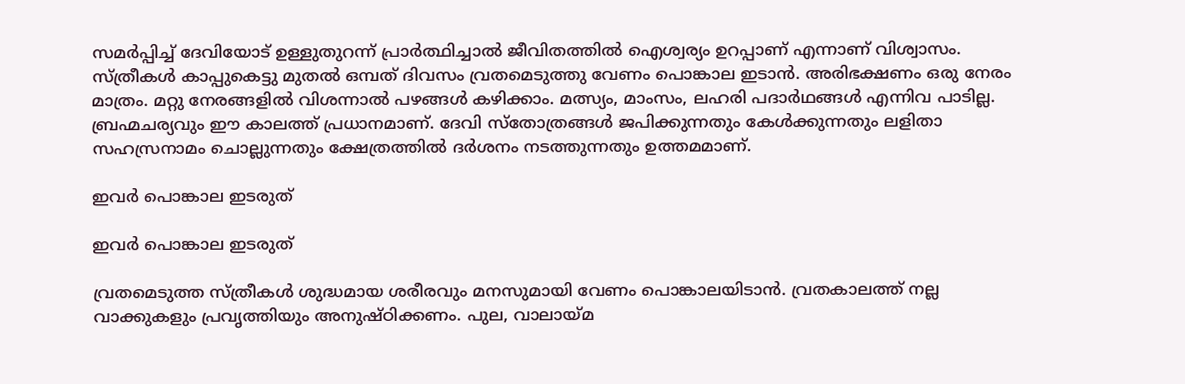സമര്‍പ്പിച്ച് ദേവിയോട് ഉള്ളുതുറന്ന് പ്രാര്‍ത്ഥിച്ചാല്‍ ജീവിതത്തില്‍ ഐശ്വര്യം ഉറപ്പാണ് എന്നാണ് വിശ്വാസം. സ്ത്രീകള്‍ കാപ്പുകെട്ടു മുതല്‍ ഒമ്പത് ദിവസം വ്രതമെടുത്തു വേണം പൊങ്കാല ഇടാന്‍. അരിഭക്ഷണം ഒരു നേരം മാത്രം. മറ്റു നേരങ്ങളില്‍ വിശന്നാല്‍ പഴങ്ങള്‍ കഴിക്കാം. മത്സ്യം, മാംസം, ലഹരി പദാര്‍ഥങ്ങള്‍ എന്നിവ പാടില്ല. ബ്രഹ്മചര്യവും ഈ കാലത്ത് പ്രധാനമാണ്. ദേവി സ്‌തോത്രങ്ങള്‍ ജപിക്കുന്നതും കേള്‍ക്കുന്നതും ലളിതാ സഹസ്രനാമം ചൊല്ലുന്നതും ക്ഷേത്രത്തില്‍ ദര്‍ശനം നടത്തുന്നതും ഉത്തമമാണ്.

ഇവര്‍ പൊങ്കാല ഇടരുത്

ഇവര്‍ പൊങ്കാല ഇടരുത്

വ്രതമെടുത്ത സ്ത്രീകള്‍ ശുദ്ധമായ ശരീരവും മനസുമായി വേണം പൊങ്കാലയിടാന്‍. വ്രതകാലത്ത് നല്ല വാക്കുകളും പ്രവൃത്തിയും അനുഷ്ഠിക്കണം. പുല, വാലായ്മ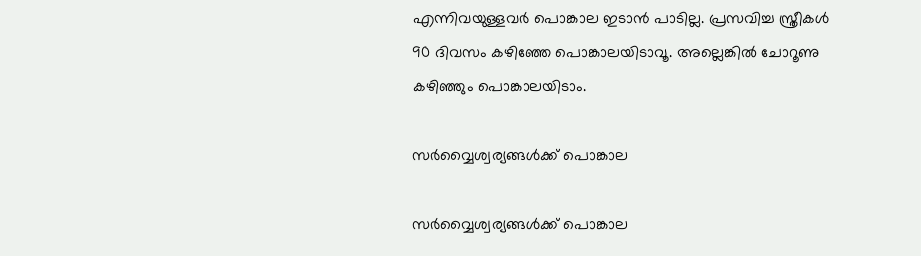എന്നിവയുള്ളവര്‍ പൊങ്കാല ഇടാന്‍ പാടില്ല. പ്രസവിച്ച സ്ത്രീകള്‍ 90 ദിവസം കഴിഞ്ഞേ പൊങ്കാലയിടാവൂ. അല്ലെങ്കില്‍ ചോറൂണു കഴിഞ്ഞും പൊങ്കാലയിടാം.

സര്‍വ്വൈശ്വര്യങ്ങള്‍ക്ക് പൊങ്കാല

സര്‍വ്വൈശ്വര്യങ്ങള്‍ക്ക് പൊങ്കാല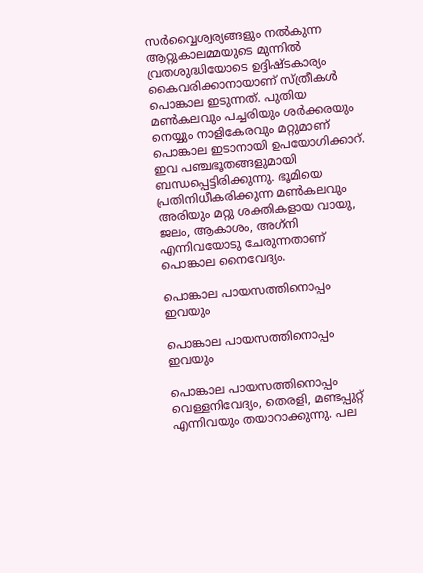സര്‍വ്വൈശ്വര്യങ്ങളും നല്‍കുന്ന ആറ്റുകാലമ്മയുടെ മുന്നില്‍ വ്രതശുദ്ധിയോടെ ഉദ്ദിഷ്ടകാര്യം കൈവരിക്കാനായാണ് സ്ത്രീകള്‍ പൊങ്കാല ഇടുന്നത്. പുതിയ മണ്‍കലവും പച്ചരിയും ശര്‍ക്കരയും നെയ്യും നാളികേരവും മറ്റുമാണ് പൊങ്കാല ഇടാനായി ഉപയോഗിക്കാറ്. ഇവ പഞ്ചഭൂതങ്ങളുമായി ബന്ധപ്പെട്ടിരിക്കുന്നു. ഭൂമിയെ പ്രതിനിധീകരിക്കുന്ന മണ്‍കലവും അരിയും മറ്റു ശക്തികളായ വായു, ജലം, ആകാശം, അഗ്‌നി എന്നിവയോടു ചേരുന്നതാണ് പൊങ്കാല നൈവേദ്യം.

പൊങ്കാല പായസത്തിനൊപ്പം ഇവയും

പൊങ്കാല പായസത്തിനൊപ്പം ഇവയും

പൊങ്കാല പായസത്തിനൊപ്പം വെള്ളനിവേദ്യം, തെരളി, മണ്ടപ്പുറ്റ് എന്നിവയും തയാറാക്കുന്നു. പല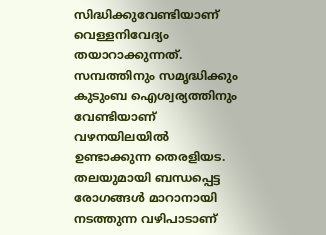സിദ്ധിക്കുവേണ്ടിയാണ് വെള്ളനിവേദ്യം തയാറാക്കുന്നത്. സമ്പത്തിനും സമൃദ്ധിക്കും കുടുംബ ഐശ്വര്യത്തിനും വേണ്ടിയാണ് വഴനയിലയില്‍ ഉണ്ടാക്കുന്ന തെരളിയട. തലയുമായി ബന്ധപ്പെട്ട രോഗങ്ങള്‍ മാറാനായി നടത്തുന്ന വഴിപാടാണ്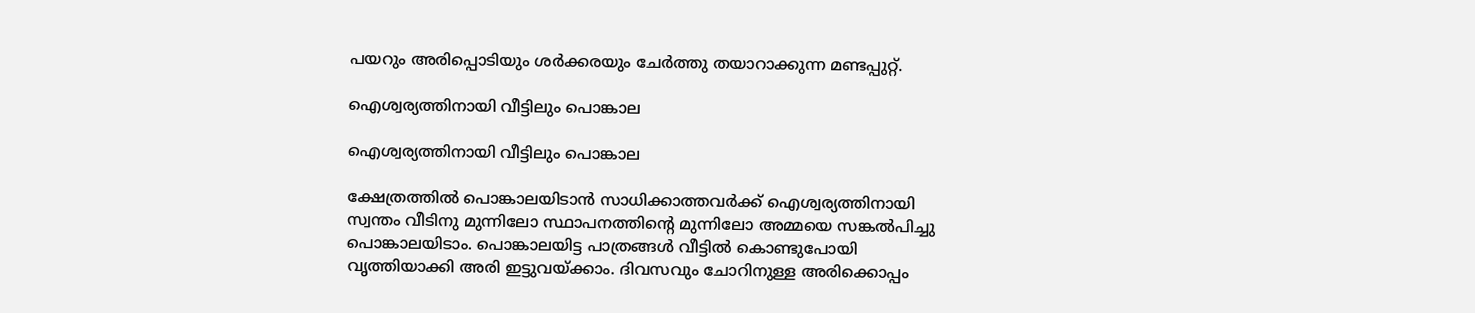പയറും അരിപ്പൊടിയും ശര്‍ക്കരയും ചേര്‍ത്തു തയാറാക്കുന്ന മണ്ടപ്പുറ്റ്.

ഐശ്വര്യത്തിനായി വീട്ടിലും പൊങ്കാല

ഐശ്വര്യത്തിനായി വീട്ടിലും പൊങ്കാല

ക്ഷേത്രത്തില്‍ പൊങ്കാലയിടാന്‍ സാധിക്കാത്തവര്‍ക്ക് ഐശ്വര്യത്തിനായി സ്വന്തം വീടിനു മുന്നിലോ സ്ഥാപനത്തിന്റെ മുന്നിലോ അമ്മയെ സങ്കല്‍പിച്ചു പൊങ്കാലയിടാം. പൊങ്കാലയിട്ട പാത്രങ്ങള്‍ വീട്ടില്‍ കൊണ്ടുപോയി വൃത്തിയാക്കി അരി ഇട്ടുവയ്ക്കാം. ദിവസവും ചോറിനുള്ള അരിക്കൊപ്പം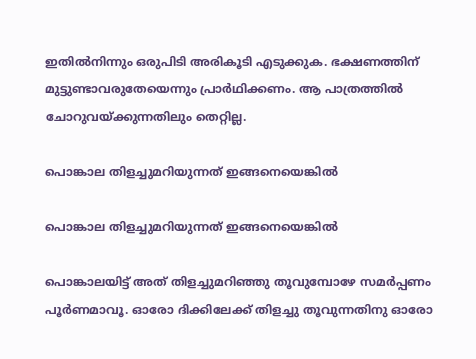ഇതില്‍നിന്നും ഒരുപിടി അരികൂടി എടുക്കുക. ഭക്ഷണത്തിന് മുട്ടുണ്ടാവരുതേയെന്നും പ്രാര്‍ഥിക്കണം. ആ പാത്രത്തില്‍ ചോറുവയ്ക്കുന്നതിലും തെറ്റില്ല.

പൊങ്കാല തിളച്ചുമറിയുന്നത് ഇങ്ങനെയെങ്കില്‍

പൊങ്കാല തിളച്ചുമറിയുന്നത് ഇങ്ങനെയെങ്കില്‍

പൊങ്കാലയിട്ട് അത് തിളച്ചുമറിഞ്ഞു തൂവുമ്പോഴേ സമര്‍പ്പണം പൂര്‍ണമാവൂ. ഓരോ ദിക്കിലേക്ക് തിളച്ചു തൂവുന്നതിനു ഓരോ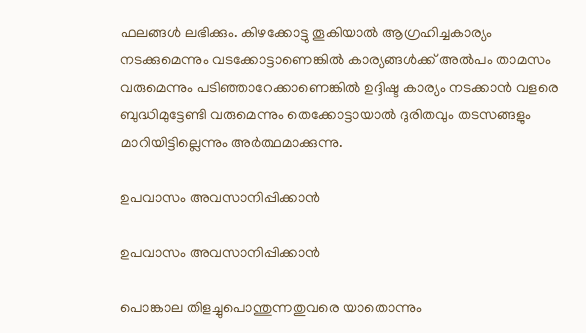ഫലങ്ങള്‍ ലഭിക്കും. കിഴക്കോട്ടു തൂകിയാല്‍ ആഗ്രഹിച്ചകാര്യം നടക്കുമെന്നും വടക്കോട്ടാണെങ്കില്‍ കാര്യങ്ങള്‍ക്ക് അല്‍പം താമസം വരുമെന്നും പടിഞ്ഞാറേക്കാണെങ്കില്‍ ഉദ്ദിഷ്ട കാര്യം നടക്കാന്‍ വളരെ ബുദ്ധിമുട്ടേണ്ടി വരുമെന്നും തെക്കോട്ടായാല്‍ ദുരിതവും തടസങ്ങളും മാറിയിട്ടില്ലെന്നും അര്‍ത്ഥമാക്കുന്നു.

ഉപവാസം അവസാനിപ്പിക്കാന്‍

ഉപവാസം അവസാനിപ്പിക്കാന്‍

പൊങ്കാല തിളച്ചുപൊന്തുന്നതുവരെ യാതൊന്നും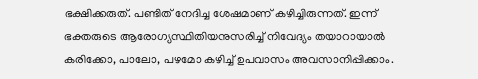ഭക്ഷിക്കരുത്. പണ്ടിത് നേദിച്ച ശേഷമാണ് കഴിച്ചിരുന്നത്. ഇന്ന് ഭക്തരുടെ ആരോഗ്യസ്ഥിതിയനുസരിച്ച് നിവേദ്യം തയാറായാല്‍ കരിക്കോ, പാലോ, പഴമോ കഴിച്ച് ഉപവാസം അവസാനിപ്പിക്കാം.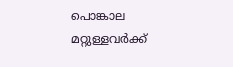പൊങ്കാല മറ്റുള്ളവര്‍ക്ക്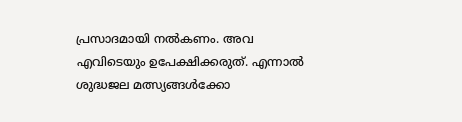പ്രസാദമായി നല്‍കണം. അവ എവിടെയും ഉപേക്ഷിക്കരുത്. എന്നാല്‍ ശുദ്ധജല മത്സ്യങ്ങള്‍ക്കോ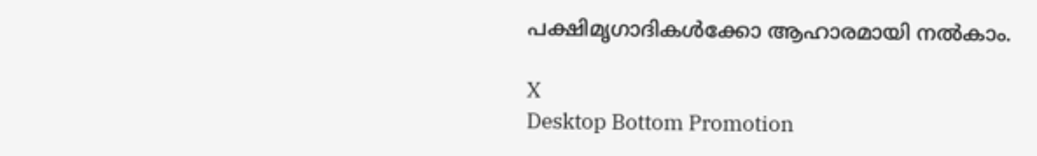പക്ഷിമൃഗാദികള്‍ക്കോ ആഹാരമായി നല്‍കാം.

X
Desktop Bottom Promotion